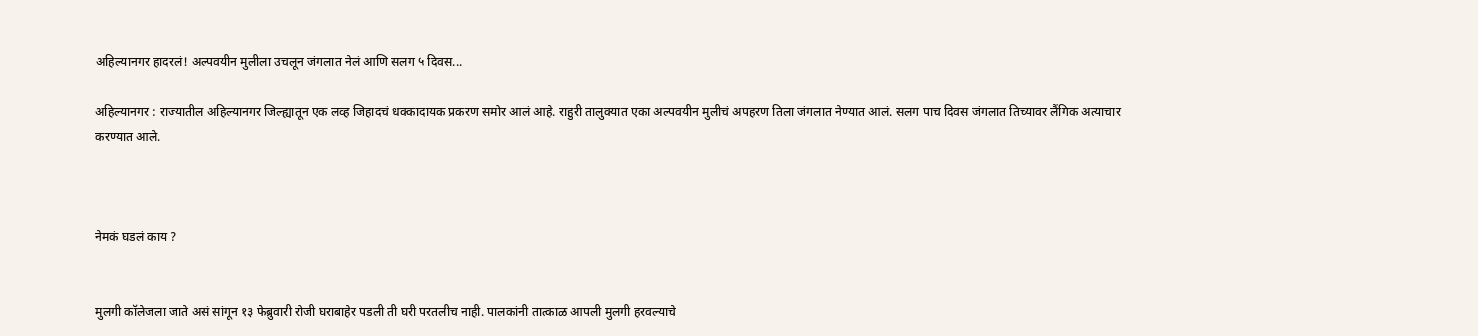अहिल्यानगर हादरलं! अल्पवयीन मुलीला उचलून जंगलात नेलं आणि सलग ५ दिवस...

अहिल्यानगर : राज्यातील अहिल्यानगर जिल्ह्यातून एक लव्ह जिहादचं धक्कादायक प्रकरण समोर आलं आहे. राहुरी तालुक्यात एका अल्पवयीन मुलीचं अपहरण तिला जंगलात नेण्यात आलं. सलग पाच दिवस जंगलात तिच्यावर लैंगिक अत्याचार करण्यात आले.



नेमकं घडलं काय ?


मुलगी कॉलेजला जाते असं सांगून १३ फेब्रुवारी रोजी घराबाहेर पडली ती घरी परतलीच नाही. पालकांनी तात्काळ आपली मुलगी हरवल्याचे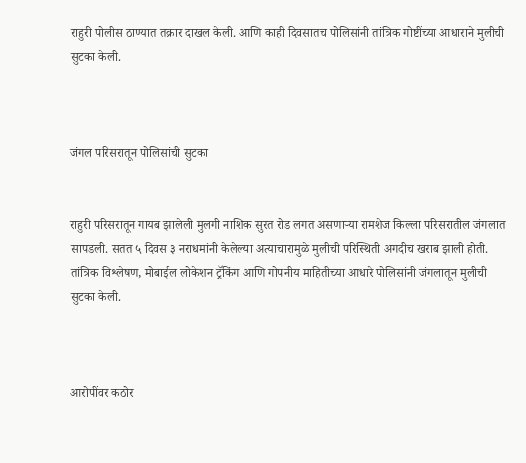राहुरी पोलीस ठाण्यात तक्रार दाखल केली. आणि काही दिवसातच पोलिसांनी तांत्रिक गोष्टींच्या आधाराने मुलीची सुटका केली.



जंगल परिसरातून पोलिसांची सुटका


राहुरी परिसरातून गायब झालेली मुलगी नाशिक सुरत रोड लगत असणाऱ्या रामशेज किल्ला परिसरातील जंगलात सापडली. सतत ५ दिवस ३ नराधमांनी केलेल्या अत्याचारामुळे मुलीची परिस्थिती अगदीच खराब झाली होती. तांत्रिक विश्लेषण, मोबाईल लोकेशन ट्रॅकिंग आणि गोपनीय माहितीच्या आधारे पोलिसांनी जंगलातून मुलीची सुटका केली.



आरोपींवर कठोर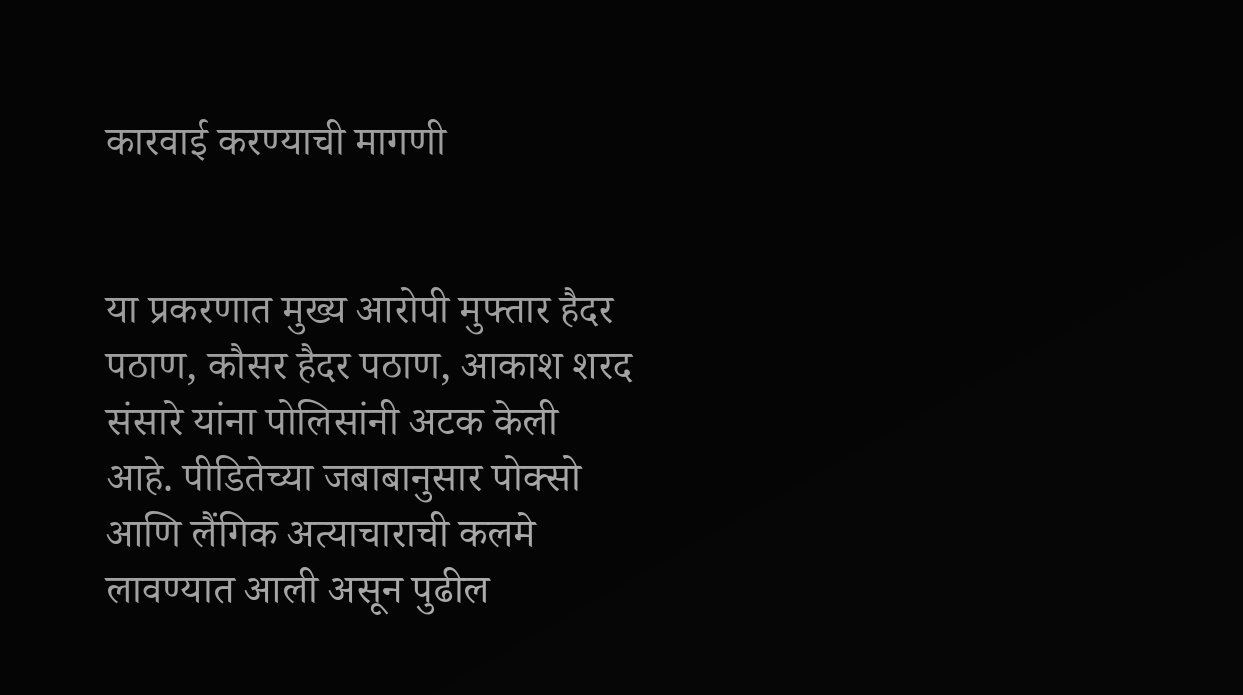कारवाई करण्याची मागणी


या प्रकरणात मुख्य आरोपी मुफ्तार हैदर पठाण, कौसर हैदर पठाण, आकाश शरद संसारे यांना पोलिसांनी अटक केली आहे. पीडितेच्या जबाबानुसार पोक्सो आणि लैंगिक अत्याचाराची कलमे लावण्यात आली असून पुढील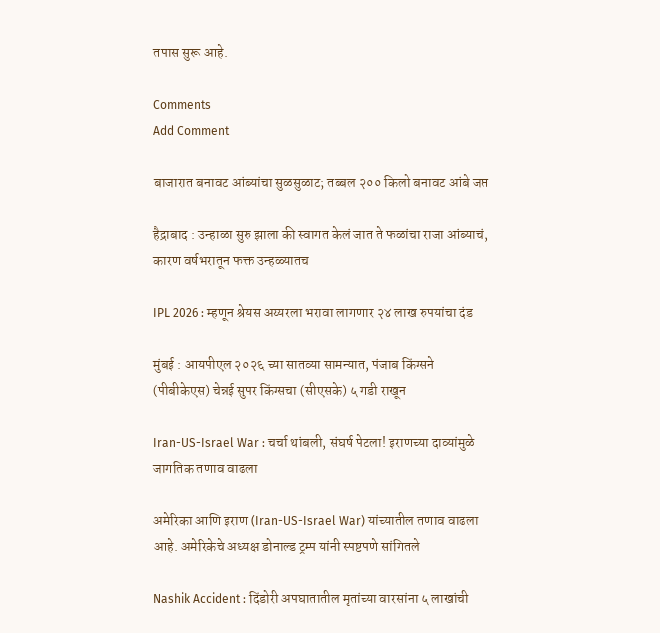तपास सुरू आहे.

Comments
Add Comment

बाजारात बनावट आंब्यांचा सुळसुळाट; तब्बल २०० किलो बनावट आंबे जप्त

हैद्राबाद : उन्हाळा सुरु झाला की स्वागत केलं जात ते फळांचा राजा आंब्याचं, कारण वर्षभरातून फक्त उन्हळ्यातच

IPL 2026 : म्हणून श्रेयस अय्यरला भरावा लागणार २४ लाख रुपयांचा दंड

मुंबई : आयपीएल २०२६ च्या सातव्या सामन्यात, पंजाब किंग्सने (पीबीकेएस) चेन्नई सुपर किंग्सचा (सीएसके) ५ गडी राखून

Iran-US-Israel War : चर्चा थांबली, संघर्ष पेटला! इराणच्या दाव्यांमुळे जागतिक तणाव वाढला

अमेरिका आणि इराण (Iran-US-Israel War) यांच्यातील तणाव वाढला आहे. अमेरिकेचे अध्यक्ष डोनाल्ड ट्रम्प यांनी स्पष्टपणे सांगितले

Nashik Accident : दिंडोरी अपघातातील मृतांच्या वारसांना ५ लाखांची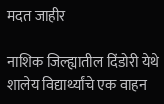मदत जाहीर

नाशिक जिल्ह्यातील दिंडोरी येथे शालेय विद्यार्थ्यांचे एक वाहन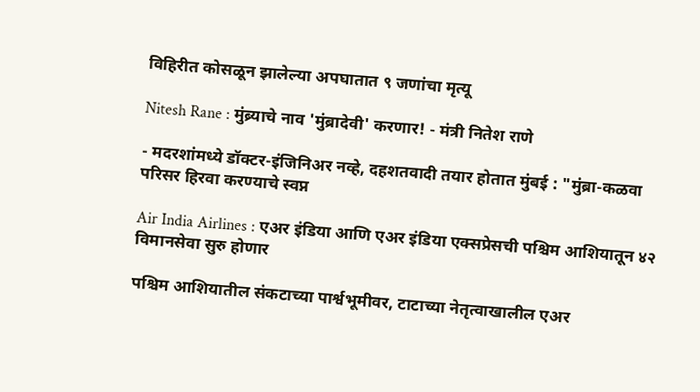विहिरीत कोसळून झालेल्या अपघातात ९ जणांचा मृत्यू

Nitesh Rane : मुंब्र्याचे नाव 'मुंब्रादेवी' करणार! - मंत्री नितेश राणे

- मदरशांमध्ये डॉक्टर-इंजिनिअर नव्हे, दहशतवादी तयार होतात मुंबई : "मुंब्रा-कळवा परिसर हिरवा करण्याचे स्वप्न

Air India Airlines : एअर इंडिया आणि एअर इंडिया एक्सप्रेसची पश्चिम आशियातून ४२ विमानसेवा सुरु होणार

पश्चिम आशियातील संकटाच्या पार्श्वभूमीवर, टाटाच्या नेतृत्वाखालील एअर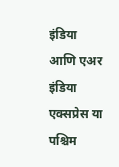इंडिया आणि एअर इंडिया एक्सप्रेस या पश्चिम